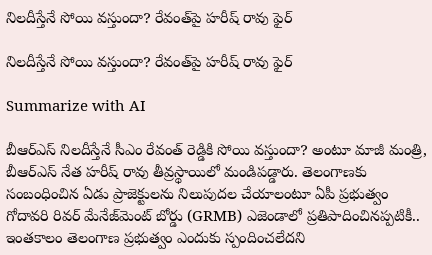నిలదీస్తేనే సోయి వస్తుందా? రేవంత్‌పై హరీష్ రావు ఫైర్

నిలదీస్తేనే సోయి వస్తుందా? రేవంత్‌పై హరీష్ రావు ఫైర్

Summarize with AI

బీఆర్ఎస్ నిలదీస్తేనే సీఎం రేవంత్ రెడ్డికి సోయి వస్తుందా? అంటూ మాజీ మంత్రి, బీఆర్ఎస్ నేత హరీష్ రావు తీవ్రస్థాయిలో మండిపడ్డారు. తెలంగాణకు సంబంధించిన ఏడు ప్రాజెక్టులను నిలుపుదల చేయాలంటూ ఏపీ ప్రభుత్వం గోదావరి రివర్ మేనేజ్‌మెంట్ బోర్డు (GRMB) ఎజెండాలో ప్రతిపాదించినప్పటికీ.. ఇంతకాలం తెలంగాణ ప్రభుత్వం ఎందుకు స్పందించలేదని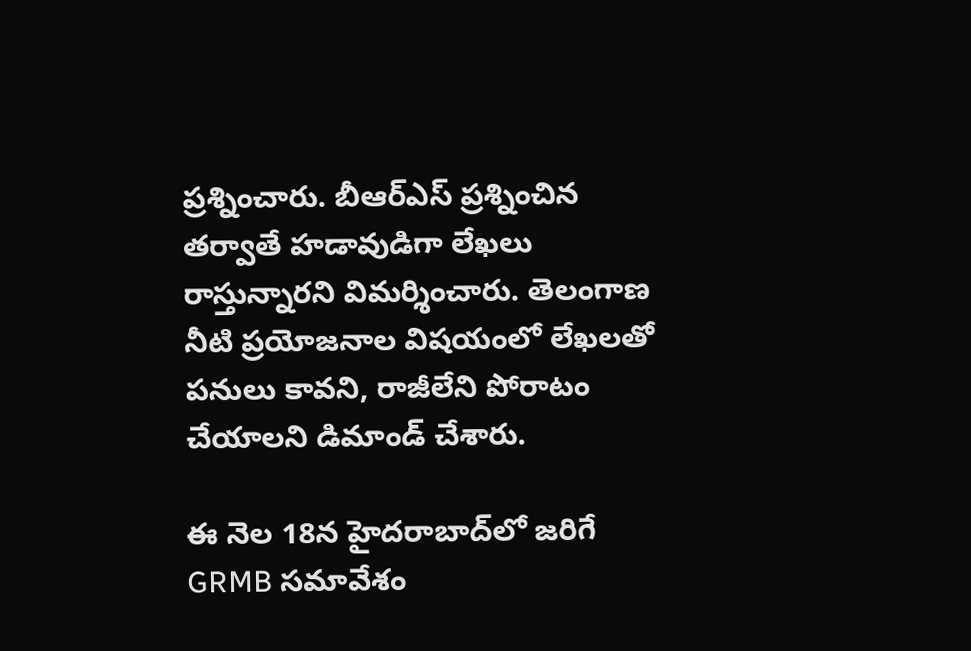ప్రశ్నించారు. బీఆర్ఎస్ ప్రశ్నించిన తర్వాతే హడావుడిగా లేఖలు రాస్తున్నారని విమర్శించారు. తెలంగాణ నీటి ప్రయోజనాల విషయంలో లేఖలతో పనులు కావని, రాజీలేని పోరాటం చేయాలని డిమాండ్ చేశారు.

ఈ నెల 18న హైదరాబాద్‌లో జరిగే GRMB సమావేశం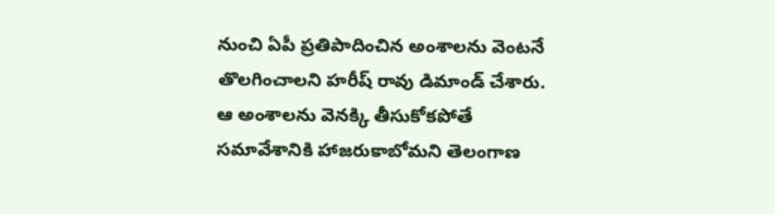నుంచి ఏపీ ప్రతిపాదించిన అంశాలను వెంటనే తొలగించాలని హరీష్ రావు డిమాండ్ చేశారు. ఆ అంశాలను వెనక్కి తీసుకోకపోతే సమావేశానికి హాజరుకాబోమని తెలంగాణ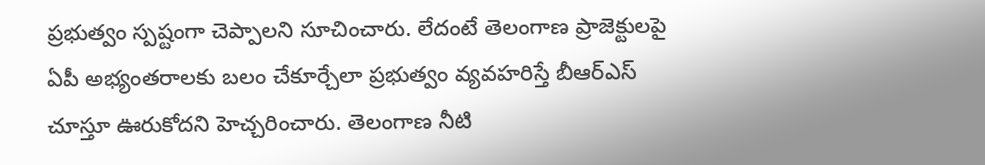ప్రభుత్వం స్పష్టంగా చెప్పాలని సూచించారు. లేదంటే తెలంగాణ ప్రాజెక్టులపై ఏపీ అభ్యంతరాలకు బలం చేకూర్చేలా ప్రభుత్వం వ్యవహరిస్తే బీఆర్ఎస్ చూస్తూ ఊరుకోదని హెచ్చరించారు. తెలంగాణ నీటి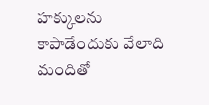హక్కులను కాపాడేందుకు వేలాది మందితో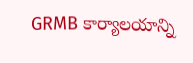GRMB కార్యాలయాన్ని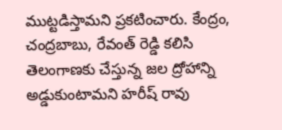ముట్టడిస్తామని ప్రకటించారు. కేంద్రం, చంద్రబాబు, రేవంత్ రెడ్డి కలిసి తెలంగాణకు చేస్తున్న జల ద్రోహాన్ని అడ్డుకుంటామని హరీష్ రావు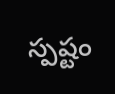స్పష్టం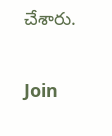చేశారు.

Join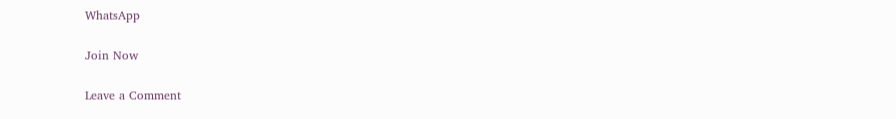WhatsApp

Join Now

Leave a Comment